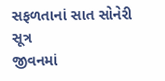સફળતાનાં સાત સોનેરી સૂત્ર
જીવનમાં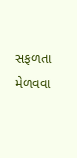સફળતા મેળવવા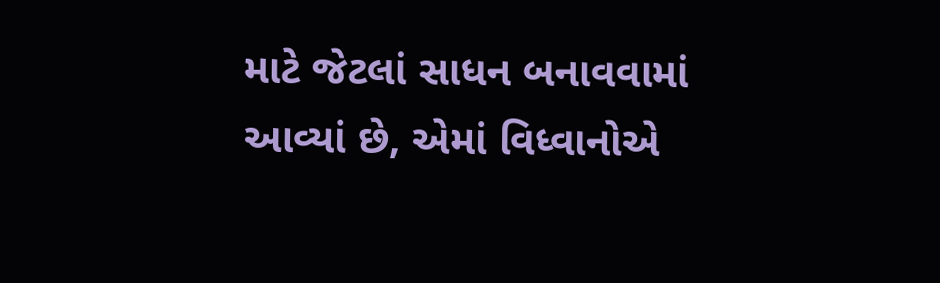માટે જેટલાં સાધન બનાવવામાં આવ્યાં છે, એમાં વિધ્વાનોએ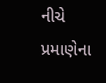નીચે પ્રમાણેના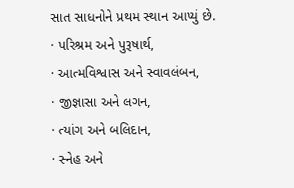સાત સાધનોને પ્રથમ સ્થાન આપ્યું છે.
· પરિશ્રમ અને પુરૂષાર્થ,
· આત્મવિશ્વાસ અને સ્વાવલંબન,
· જીજ્ઞાસા અને લગન,
· ત્યાંગ અને બલિદાન,
· સ્નેહ અને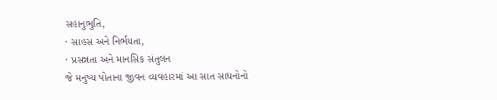સહાનુભુતિ,
· સાહસ અને નિર્ભયતા,
· પ્રસન્નતા અને માનસિક સંતુલન
જે મનુષ્ય પોતાના જીવન વ્યવહારમાં આ સાત સાધનોનો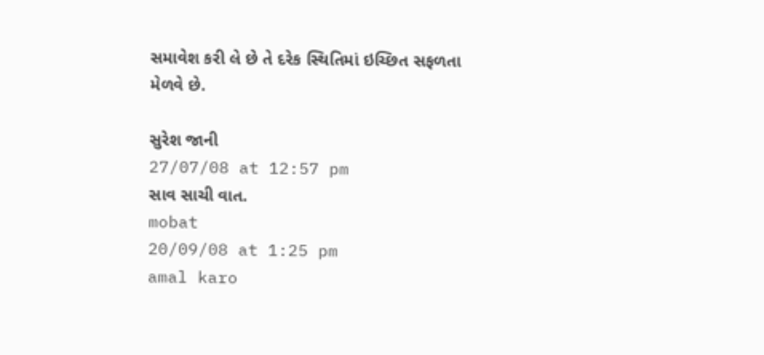સમાવેશ કરી લે છે તે દરેક સ્થિતિમાં ઇચ્છિત સફળતા મેળવે છે.

સુરેશ જાની
27/07/08 at 12:57 pm
સાવ સાચી વાત.
mobat
20/09/08 at 1:25 pm
amal karo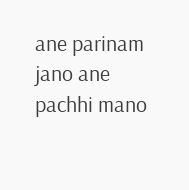ane parinam jano ane pachhi mano